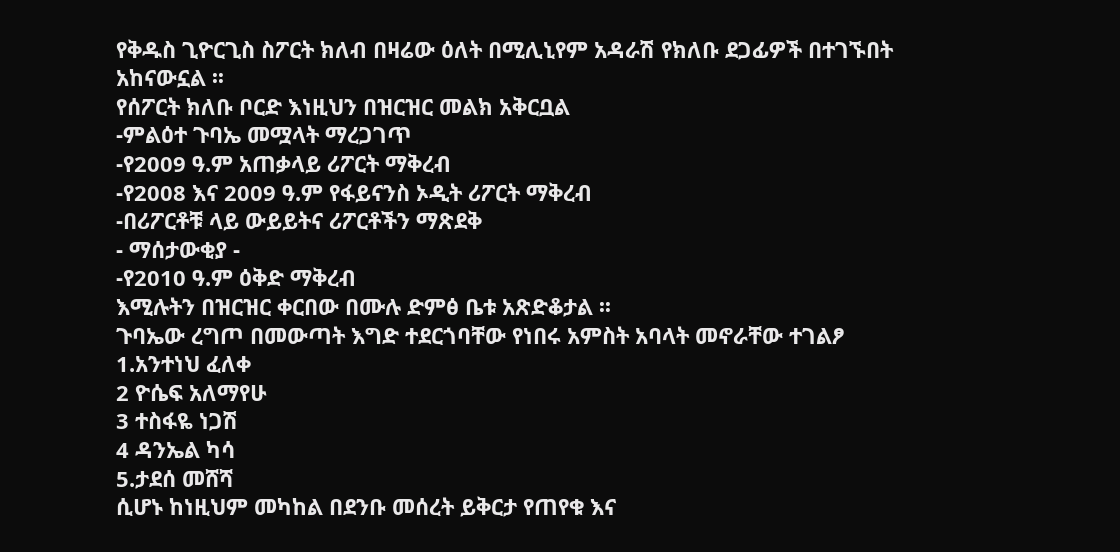የቅዱስ ጊዮርጊስ ስፖርት ክለብ በዛሬው ዕለት በሚሊኒየም አዳራሽ የክለቡ ደጋፊዎች በተገኙበት አከናውኗል ፡፡
የሰፖርት ክለቡ ቦርድ እነዚህን በዝርዝር መልክ አቅርቧል
-ምልዕተ ጉባኤ መሟላት ማረጋገጥ
-የ2009 ዓ.ም አጠቃላይ ሪፖርት ማቅረብ
-የ2008 እና 2009 ዓ.ም የፋይናንስ ኦዲት ሪፖርት ማቅረብ
-በሪፖርቶቹ ላይ ውይይትና ሪፖርቶችን ማጽደቅ
- ማሰታውቂያ -
-የ2010 ዓ.ም ዕቅድ ማቅረብ
እሚሉትን በዝርዝር ቀርበው በሙሉ ድምፅ ቤቱ አጽድቆታል ፡፡
ጉባኤው ረግጦ በመውጣት እግድ ተደርጎባቸው የነበሩ አምስት አባላት መኖራቸው ተገልፆ
1.አንተነህ ፈለቀ
2 ዮሴፍ አለማየሁ
3 ተስፋዬ ነጋሽ
4 ዳንኤል ካሳ
5.ታደሰ መሸሻ
ሲሆኑ ከነዚህም መካከል በደንቡ መሰረት ይቅርታ የጠየቁ እና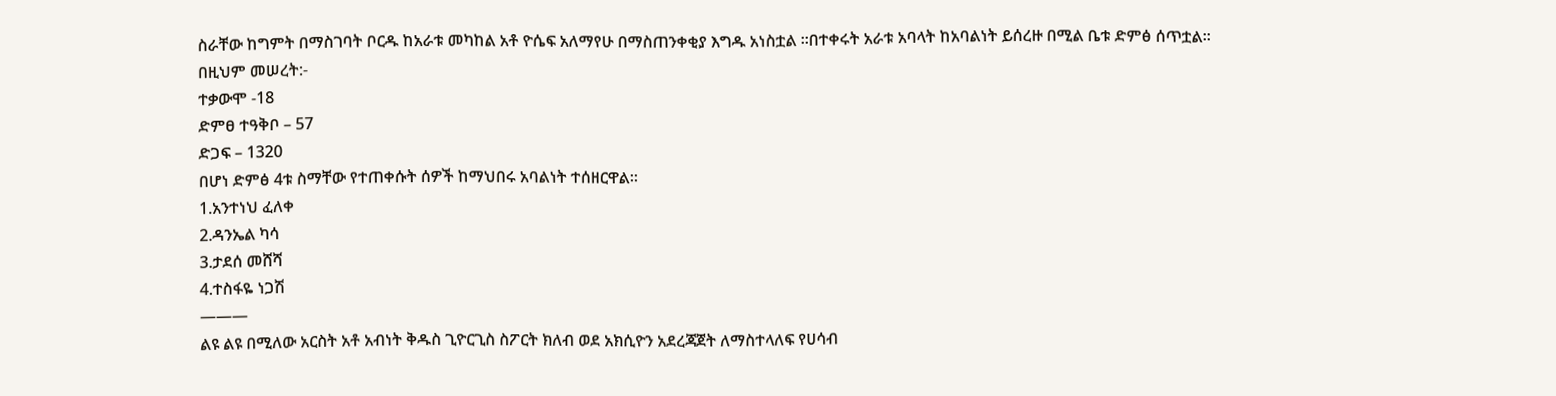ስራቸው ከግምት በማስገባት ቦርዱ ከአራቱ መካከል አቶ ዮሴፍ አለማየሁ በማስጠንቀቂያ እግዱ አነስቷል ፡፡በተቀሩት አራቱ አባላት ከአባልነት ይሰረዙ በሚል ቤቱ ድምፅ ሰጥቷል፡፡
በዚህም መሠረት:-
ተቃውሞ -18
ድምፀ ተዓቅቦ – 57
ድጋፍ – 1320
በሆነ ድምፅ 4ቱ ስማቸው የተጠቀሱት ሰዎች ከማህበሩ አባልነት ተሰዘርዋል።
1.አንተነህ ፈለቀ
2.ዳንኤል ካሳ
3.ታደሰ መሸሻ
4.ተስፋዬ ነጋሽ
———
ልዩ ልዩ በሚለው አርስት አቶ አብነት ቅዱስ ጊዮርጊስ ስፖርት ክለብ ወደ አክሲዮን አደረጃጀት ለማስተላለፍ የሀሳብ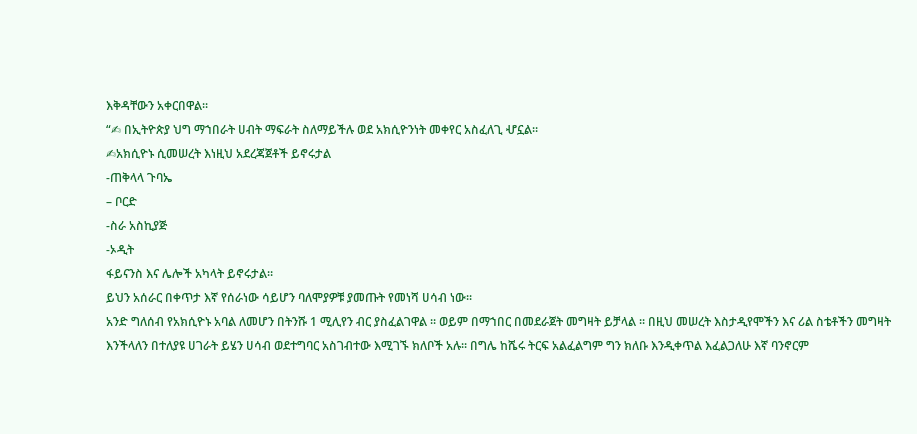እቅዳቸውን አቀርበዋል፡፡
“✍ በኢትዮጵያ ህግ ማኀበራት ሀብት ማፍራት ስለማይችሉ ወደ አክሲዮንነት መቀየር አስፈለጊ ሇኗል።
✍አክሲዮኑ ሲመሠረት እነዚህ አደረጃጀቶች ይኖሩታል
-ጠቅላላ ጉባኤ
– ቦርድ
-ስራ አስኪያጅ
-ኦዲት
ፋይናንስ እና ሌሎች አካላት ይኖሩታል።
ይህን አሰራር በቀጥታ እኛ የሰራነው ሳይሆን ባለሞያዎቹ ያመጡት የመነሻ ሀሳብ ነው፡፡
አንድ ግለሰብ የአክሲዮኑ አባል ለመሆን በትንሹ 1 ሚሊየን ብር ያስፈልገዋል ፡፡ ወይም በማኀበር በመደራጀት መግዛት ይቻላል ፡፡ በዚህ መሠረት እስታዲየሞችን እና ሪል ስቴቶችን መግዛት እንችላለን በተለያዩ ሀገራት ይሄን ሀሳብ ወደተግባር አስገብተው እሚገኙ ክለቦች አሉ፡፡ በግሌ ከሼሩ ትርፍ አልፈልግም ግን ክለቡ እንዲቀጥል እፈልጋለሁ እኛ ባንኖርም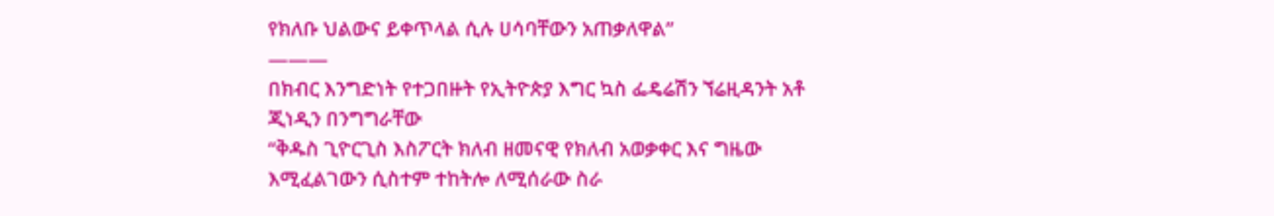የክለቡ ህልውና ይቀጥላል ሲሉ ሀሳባቸውን አጠቃለዋል”
———
በክብር እንግድነት የተጋበዙት የኢትዮጵያ እግር ኳስ ፌዴሬሽን ኘሬዚዳንት አቶ ጂነዲን በንግግራቸው
“ቅዱስ ጊዮርጊስ እስፖርት ክለብ ዘመናዊ የክለብ አወቃቀር እና ግዜው እሚፈልገውን ሲስተም ተከትሎ ለሚሰራው ስራ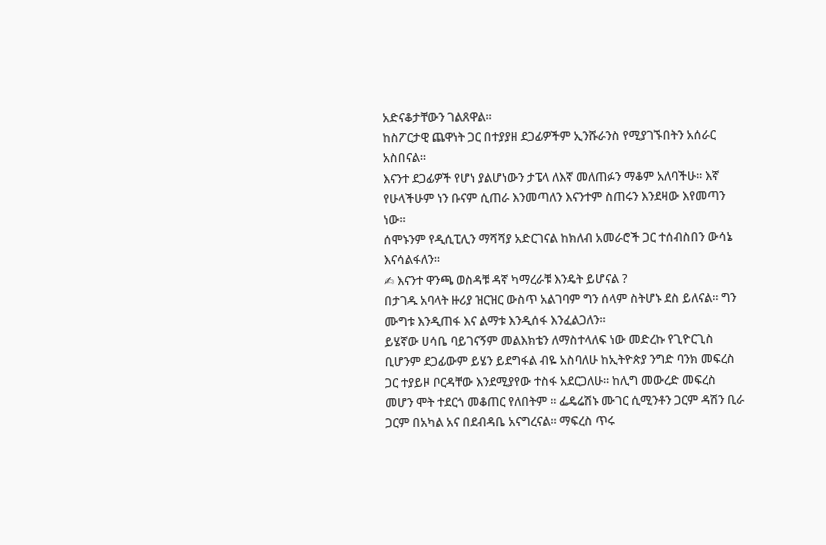አድናቆታቸውን ገልጸዋል፡፡
ከስፖርታዊ ጨዋነት ጋር በተያያዘ ደጋፊዎችም ኢንሹራንስ የሚያገኙበትን አሰራር አስበናል።
እናንተ ደጋፊዎች የሆነ ያልሆነውን ታፔላ ለእኛ መለጠፉን ማቆም አለባችሁ። እኛ የሁላችሁም ነን ቡናም ሲጠራ እንመጣለን እናንተም ስጠሩን እንደዛው እየመጣን ነው፡፡
ሰሞኑንም የዲሲፒሊን ማሻሻያ አድርገናል ከክለብ አመራሮች ጋር ተሰብስበን ውሳኔ እናሳልፋለን፡፡
✍ እናንተ ዋንጫ ወስዳቹ ዳኛ ካማረራቹ እንዴት ይሆናል ?
በታገዱ አባላት ዙሪያ ዝርዝር ውስጥ አልገባም ግን ሰላም ስትሆኑ ደስ ይለናል። ግን ሙግቱ እንዲጠፋ እና ልማቱ እንዲሰፋ እንፈልጋለን።
ይሄኛው ሀሳቤ ባይገናኝም መልእክቴን ለማስተላለፍ ነው መድረኩ የጊዮርጊስ ቢሆንም ደጋፊውም ይሄን ይደግፋል ብዬ አስባለሁ ከኢትዮጵያ ንግድ ባንክ መፍረስ ጋር ተያይዞ ቦርዳቸው እንደሚያየው ተስፋ አደርጋለሁ። ከሊግ መውረድ መፍረስ መሆን ሞት ተደርጎ መቆጠር የለበትም ፡፡ ፌዴሬሽኑ ሙገር ሲሚንቶን ጋርም ዳሽን ቢራ ጋርም በአካል አና በደብዳቤ አናግረናል። ማፍረስ ጥሩ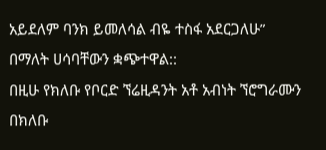አይደለም ባንክ ይመለሳል ብዬ ተስፋ አደርጋለሁ” በማለት ሀሳባቸውን ቋጭተዋል::
በዚሁ የክለቡ የቦርድ ኘሬዚዳንት አቶ አብነት ኘሮግራሙን በክለቡ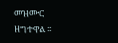መዝሙር ዘግተዋል ፡፡